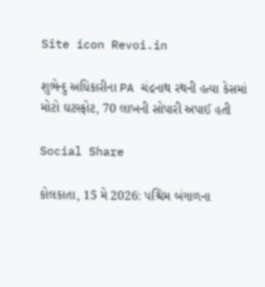Site icon Revoi.in

શુભેન્દુ અધિકારીના PA ચંદ્રનાથ રથની હત્યા કેસમાં મોટો ઘટસ્ફોટ, 70 લાખની સોપારી અપાઈ હતી

Social Share

કોલકાતા, 15 મે 2026: પશ્ચિમ બંગાળના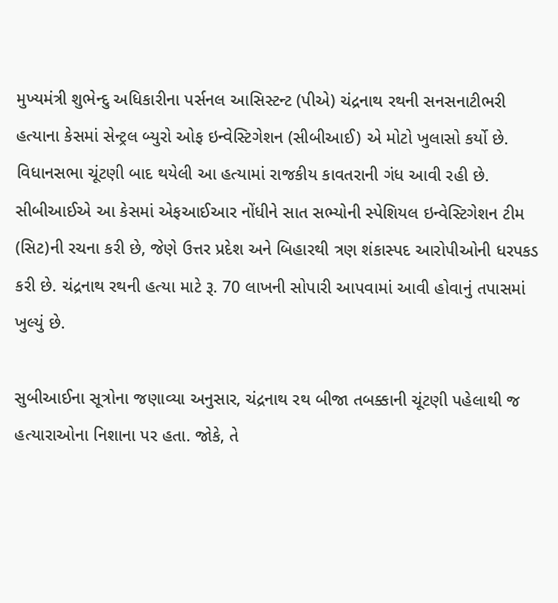મુખ્યમંત્રી શુભેન્દુ અધિકારીના પર્સનલ આસિસ્ટન્ટ (પીએ) ચંદ્રનાથ રથની સનસનાટીભરી હત્યાના કેસમાં સેન્ટ્રલ બ્યુરો ઓફ ઇન્વેસ્ટિગેશન (સીબીઆઈ) એ મોટો ખુલાસો કર્યો છે. વિધાનસભા ચૂંટણી બાદ થયેલી આ હત્યામાં રાજકીય કાવતરાની ગંધ આવી રહી છે. સીબીઆઈએ આ કેસમાં એફઆઈઆર નોંધીને સાત સભ્યોની સ્પેશિયલ ઇન્વેસ્ટિગેશન ટીમ (સિટ)ની રચના કરી છે, જેણે ઉત્તર પ્રદેશ અને બિહારથી ત્રણ શંકાસ્પદ આરોપીઓની ધરપકડ કરી છે. ચંદ્રનાથ રથની હત્યા માટે રૂ. 70 લાખની સોપારી આપવામાં આવી હોવાનું તપાસમાં ખુલ્યું છે.

સુબીઆઈના સૂત્રોના જણાવ્યા અનુસાર, ચંદ્રનાથ રથ બીજા તબક્કાની ચૂંટણી પહેલાથી જ હત્યારાઓના નિશાના પર હતા. જોકે, તે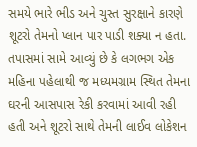સમયે ભારે ભીડ અને ચુસ્ત સુરક્ષાને કારણે શૂટરો તેમનો પ્લાન પાર પાડી શક્યા ન હતા. તપાસમાં સામે આવ્યું છે કે લગભગ એક મહિના પહેલાથી જ મધ્યમગ્રામ સ્થિત તેમના ઘરની આસપાસ રેકી કરવામાં આવી રહી હતી અને શૂટરો સાથે તેમની લાઈવ લોકેશન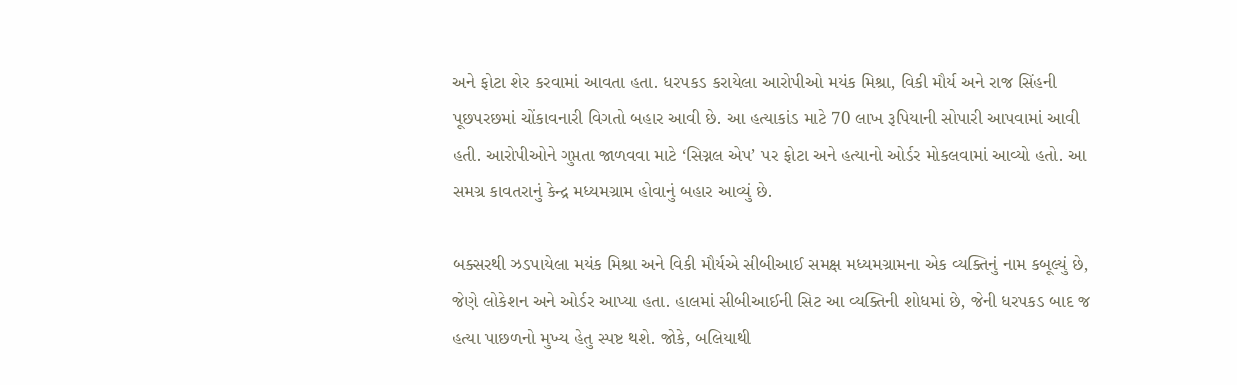અને ફોટા શેર કરવામાં આવતા હતા. ધરપકડ કરાયેલા આરોપીઓ મયંક મિશ્રા, વિકી મૌર્ય અને રાજ સિંહની પૂછપરછમાં ચોંકાવનારી વિગતો બહાર આવી છે. આ હત્યાકાંડ માટે 70 લાખ રૂપિયાની સોપારી આપવામાં આવી હતી. આરોપીઓને ગુપ્તતા જાળવવા માટે ‘સિગ્નલ એપ’ પર ફોટા અને હત્યાનો ઓર્ડર મોકલવામાં આવ્યો હતો. આ સમગ્ર કાવતરાનું કેન્દ્ર મધ્યમગ્રામ હોવાનું બહાર આવ્યું છે.

બક્સરથી ઝડપાયેલા મયંક મિશ્રા અને વિકી મૌર્યએ સીબીઆઈ સમક્ષ મધ્યમગ્રામના એક વ્યક્તિનું નામ કબૂલ્યું છે, જેણે લોકેશન અને ઓર્ડર આપ્યા હતા. હાલમાં સીબીઆઈની સિટ આ વ્યક્તિની શોધમાં છે, જેની ધરપકડ બાદ જ હત્યા પાછળનો મુખ્ય હેતુ સ્પષ્ટ થશે. જોકે, બલિયાથી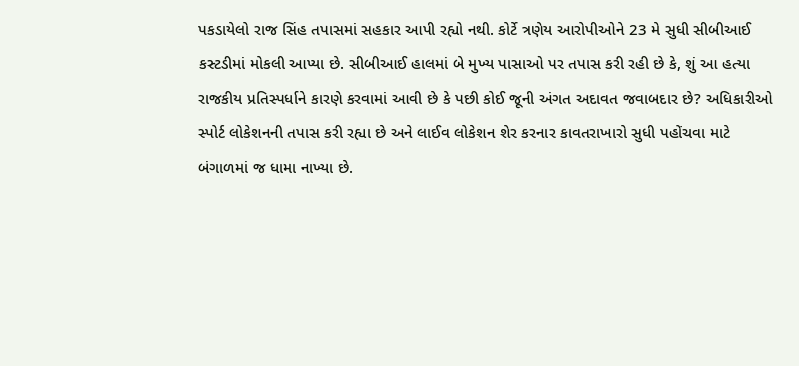પકડાયેલો રાજ સિંહ તપાસમાં સહકાર આપી રહ્યો નથી. કોર્ટે ત્રણેય આરોપીઓને 23 મે સુધી સીબીઆઈ કસ્ટડીમાં મોકલી આપ્યા છે. સીબીઆઈ હાલમાં બે મુખ્ય પાસાઓ પર તપાસ કરી રહી છે કે, શું આ હત્યા રાજકીય પ્રતિસ્પર્ધાને કારણે કરવામાં આવી છે કે પછી કોઈ જૂની અંગત અદાવત જવાબદાર છે? અધિકારીઓ સ્પોર્ટ લોકેશનની તપાસ કરી રહ્યા છે અને લાઈવ લોકેશન શેર કરનાર કાવતરાખારો સુધી પહોંચવા માટે બંગાળમાં જ ધામા નાખ્યા છે.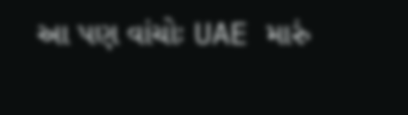આ પણ વાંચોઃ UAE મારું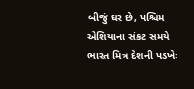બીજું ઘર છે, પશ્ચિમ એશિયાના સંકટ સમયે ભારત મિત્ર દેશની પડખેઃ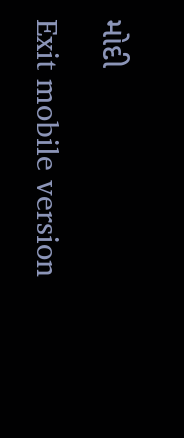મોદી

Exit mobile version